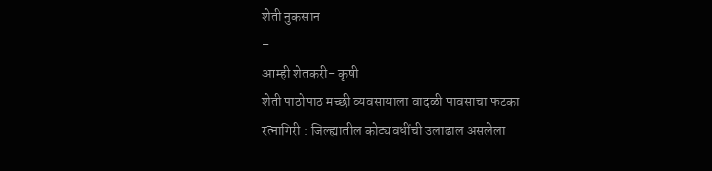शेती नुकसान
-
आम्ही शेतकरी- कृषी
शेती पाठोपाठ मच्छी व्यवसायाला वादळी पावसाचा फटका
रत्नागिरी : जिल्ह्यातील कोट्यवधींची उलाढाल असलेला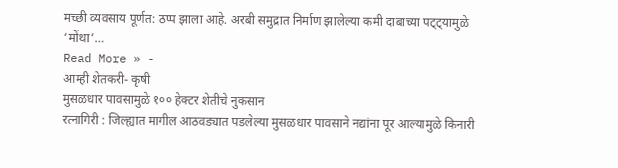मच्छी व्यवसाय पूर्णत: ठप्प झाला आहे. अरबी समुद्रात निर्माण झालेल्या कमी दाबाच्या पट्ट्यामुळे ‘मोंथा’…
Read More » -
आम्ही शेतकरी- कृषी
मुसळधार पावसामुळे १०० हेक्टर शेतीचे नुकसान
रत्नागिरी : जिल्ह्यात मागील आठवड्यात पडलेल्या मुसळधार पावसाने नद्यांना पूर आल्यामुळे किनारी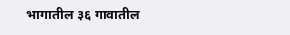भागातील ३६ गावातील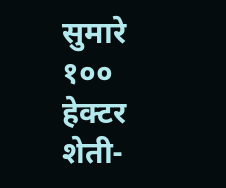सुमारे १०० हेक्टर शेती-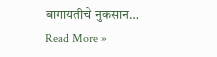बागायतीचे नुकसान…
Read More »